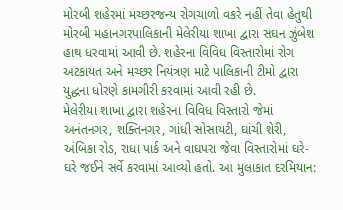મોરબી શહેરમાં મચ્છરજન્ય રોગચાળો વકરે નહીં તેવા હેતુથી મોરબી મહાનગરપાલિકાની મેલેરીયા શાખા દ્વારા સઘન ઝુંબેશ હાથ ધરવામાં આવી છે. શહેરના વિવિધ વિસ્તારોમાં રોગ અટકાયત અને મચ્છર નિયંત્રણ માટે પાલિકાની ટીમો દ્વારા યુદ્ધના ધોરણે કામગીરી કરવામાં આવી રહી છે.
મેલેરીયા શાખા દ્વારા શહેરના વિવિધ વિસ્તારો જેમાં અનંતનગર, શક્તિનગર, ગાંધી સોસાયટી, ઘાંચી શેરી, અંબિકા રોડ, રાધા પાર્ક અને વાઘપરા જેવા વિસ્તારોમાં ઘરે-ઘરે જઈને સર્વે કરવામાં આવ્યો હતો. આ મુલાકાત દરમિયાન: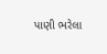પાણી ભરેલા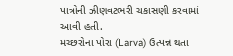પાત્રોની ઝીણવટભરી ચકાસણી કરવામાં આવી હતી.
મચ્છરોના પોરા (Larva) ઉત્પન્ન થતા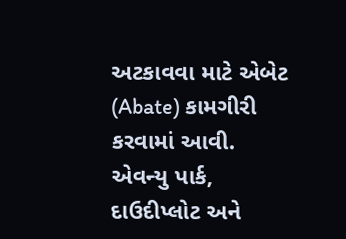અટકાવવા માટે એબેટ (Abate) કામગીરી કરવામાં આવી.
એવન્યુ પાર્ક, દાઉદીપ્લોટ અને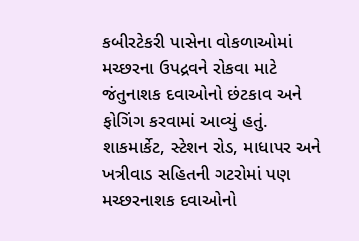કબીરટેકરી પાસેના વોકળાઓમાં મચ્છરના ઉપદ્રવને રોકવા માટે જંતુનાશક દવાઓનો છંટકાવ અને ફોગિંગ કરવામાં આવ્યું હતું.
શાકમાર્કેટ, સ્ટેશન રોડ, માધાપર અને ખત્રીવાડ સહિતની ગટરોમાં પણ મચ્છરનાશક દવાઓનો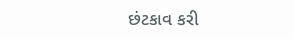છંટકાવ કરી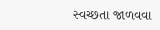સ્વચ્છતા જાળવવા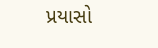પ્રયાસો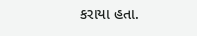કરાયા હતા.